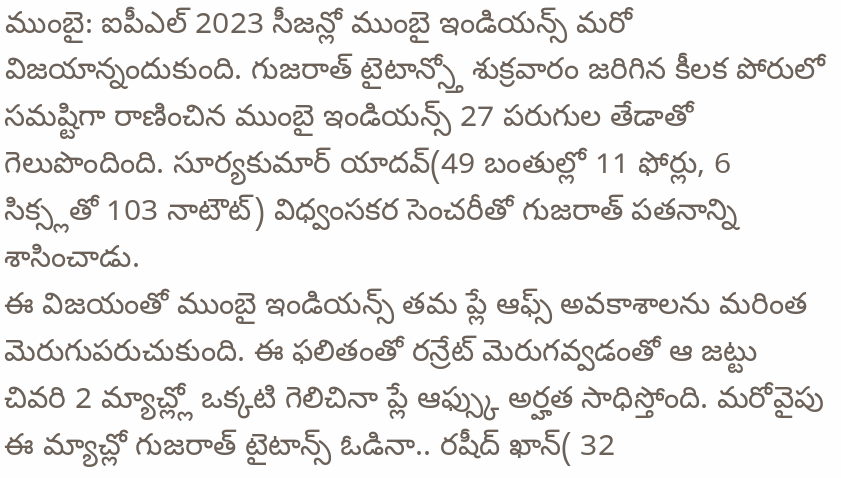ముంబై: ఐపీఎల్ 2023 సీజన్లో ముంబై ఇండియన్స్ మరో విజయాన్నందుకుంది. గుజరాత్ టైటాన్స్తో శుక్రవారం జరిగిన కీలక పోరులో సమష్టిగా రాణించిన ముంబై ఇండియన్స్ 27 పరుగుల తేడాతో గెలుపొందింది. సూర్యకుమార్ యాదవ్(49 బంతుల్లో 11 ఫోర్లు, 6 సిక్స్లతో 103 నాటౌట్) విధ్వంసకర సెంచరీతో గుజరాత్ పతనాన్ని శాసించాడు.
ఈ విజయంతో ముంబై ఇండియన్స్ తమ ప్లే ఆఫ్స్ అవకాశాలను మరింత మెరుగుపరుచుకుంది. ఈ ఫలితంతో రన్రేట్ మెరుగవ్వడంతో ఆ జట్టు చివరి 2 మ్యాచ్ల్లో ఒక్కటి గెలిచినా ప్లే ఆఫ్స్కు అర్హత సాధిస్తోంది. మరోవైపు ఈ మ్యాచ్లో గుజరాత్ టైటాన్స్ ఓడినా.. రషీద్ ఖాన్( 32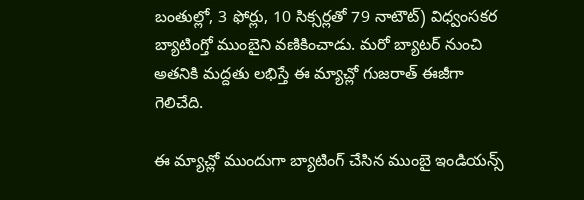బంతుల్లో, 3 ఫోర్లు, 10 సిక్సర్లతో 79 నాటౌట్) విధ్వంసకర బ్యాటింగ్తో ముంబైని వణికించాడు. మరో బ్యాటర్ నుంచి అతనికి మద్దతు లభిస్తే ఈ మ్యాచ్లో గుజరాత్ ఈజీగా గెలిచేది.

ఈ మ్యాచ్లో ముందుగా బ్యాటింగ్ చేసిన ముంబై ఇండియన్స్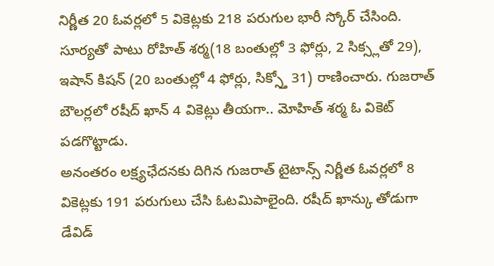నిర్ణీత 20 ఓవర్లలో 5 వికెట్లకు 218 పరుగుల భారీ స్కోర్ చేసింది. సూర్యతో పాటు రోహిత్ శర్మ(18 బంతుల్లో 3 ఫోర్లు, 2 సిక్స్లతో 29), ఇషాన్ కిషన్ (20 బంతుల్లో 4 ఫోర్లు, సిక్స్తో 31) రాణించారు. గుజరాత్ బౌలర్లలో రషీద్ ఖాన్ 4 వికెట్లు తీయగా.. మోహిత్ శర్మ ఓ వికెట్ పడగొట్టాడు.
అనంతరం లక్ష్యఛేదనకు దిగిన గుజరాత్ టైటాన్స్ నిర్ణీత ఓవర్లలో 8 వికెట్లకు 191 పరుగులు చేసి ఓటమిపాలైంది. రషీద్ ఖాన్కు తోడుగా డేవిడ్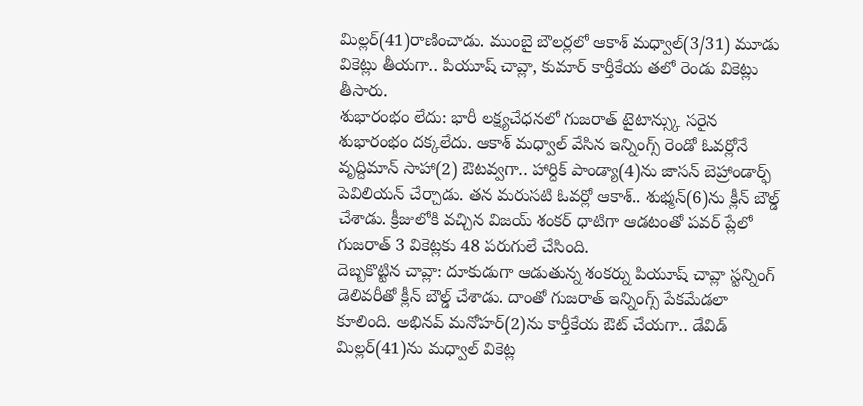మిల్లర్(41)రాణించాడు. ముంబై బౌలర్లలో ఆకాశ్ మధ్వాల్(3/31) మూడు వికెట్లు తీయగా.. పియూష్ చావ్లా, కుమార్ కార్తీకేయ తలో రెండు వికెట్లు తీసారు.
శుభారంభం లేదు: భారీ లక్ష్యచేధనలో గుజరాత్ టైటాన్స్కు సరైన శుభారంభం దక్కలేదు. ఆకాశ్ మధ్వాల్ వేసిన ఇన్నింగ్స్ రెండో ఓవర్లోనే వృద్దిమాన్ సాహా(2) ఔటవ్వగా.. హార్దిక్ పాండ్యా(4)ను జాసన్ బెహ్రాండార్ఫ్ పెవిలియన్ చేర్చాడు. తన మరుసటి ఓవర్లో ఆకాశ్.. శుభ్మన్(6)ను క్లీన్ బౌల్డ్ చేశాడు. క్రీజులోకి వచ్చిన విజయ్ శంకర్ ధాటిగా ఆడటంతో పవర్ ప్లేలో గుజరాత్ 3 వికెట్లకు 48 పరుగులే చేసింది.
దెబ్బకొట్టిన చావ్లా: దూకుడుగా ఆడుతున్న శంకర్ను పియూష్ చావ్లా స్టన్నింగ్ డెలివరీతో క్లీన్ బౌల్డ్ చేశాడు. దాంతో గుజరాత్ ఇన్నింగ్స్ పేకమేడలా కూలింది. అభినవ్ మనోహర్(2)ను కార్తీకేయ ఔట్ చేయగా.. డేవిడ్ మిల్లర్(41)ను మధ్వాల్ వికెట్ల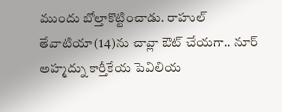ముందు బోల్తాకొట్టించాడు. రాహుల్ తేవాటియా(14)ను చావ్లా ఔట్ చేయగా.. నూర్ అహ్మద్ను కార్తీకేయ పెవిలియ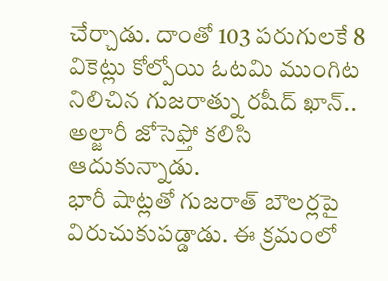చేర్చాడు. దాంతో 103 పరుగులకే 8 వికెట్లు కోల్పోయి ఓటమి ముంగిట నిలిచిన గుజరాత్ను రషీద్ ఖాన్.. అల్జారీ జోసెఫ్తో కలిసి ఆదుకున్నాడు.
భారీ షాట్లతో గుజరాత్ బౌలర్లపై విరుచుకుపడ్డాడు. ఈ క్రమంలో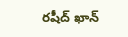రషీద్ ఖాన్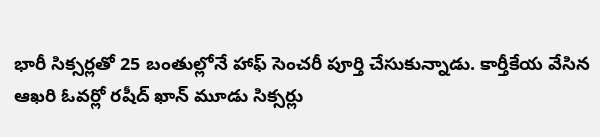భారీ సిక్సర్లతో 25 బంతుల్లోనే హాఫ్ సెంచరీ పూర్తి చేసుకున్నాడు. కార్తీకేయ వేసిన ఆఖరి ఓవర్లో రషీద్ ఖాన్ మూడు సిక్సర్లు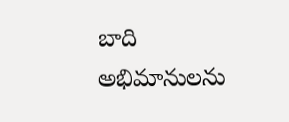బాది అభిమానులను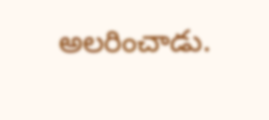అలరించాడు.